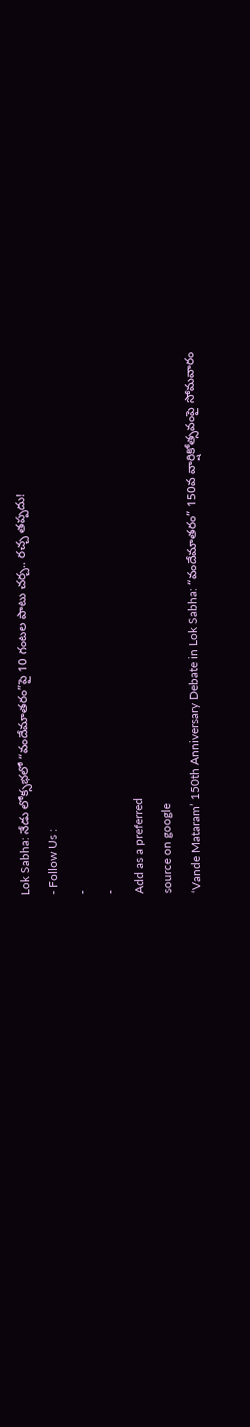Lok Sabha: నేడు లోక్సభలో “వందేమాతరం”పై 10 గంటల పాటు చర్చ.. రచ్చ తప్పదు!
- Follow Us :
-
-
Add as a preferred
source on google
‘Vande Mataram’ 150th Anniversary Debate in Lok Sabha: “వందేమాతరం” 150వ వార్షికోత్సవంపై సోమవారం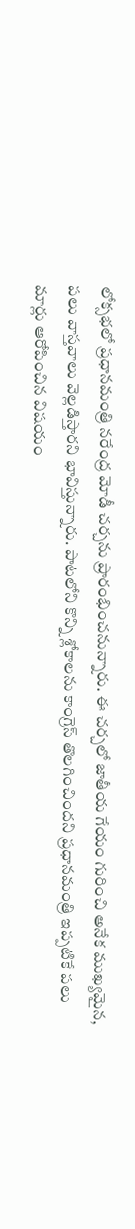లోక్సభలో ప్రధానమంత్రి నరేంద్ర మోడీ చర్చను ప్రారంభించనున్నారు. ఈ చర్చలో జాతీయ గేయం గురించి అనేక ముఖ్యమైన, పలు వాస్తవాలు వెల్లడిస్తారని భావిస్తున్నారు. పాటలోని కొన్ని శ్లోకాలను కాంగ్రెస్ తొలగించిందని ప్రధానమంత్రి ఇప్పటికే పలు మార్లు ఆరోపించిన విషయం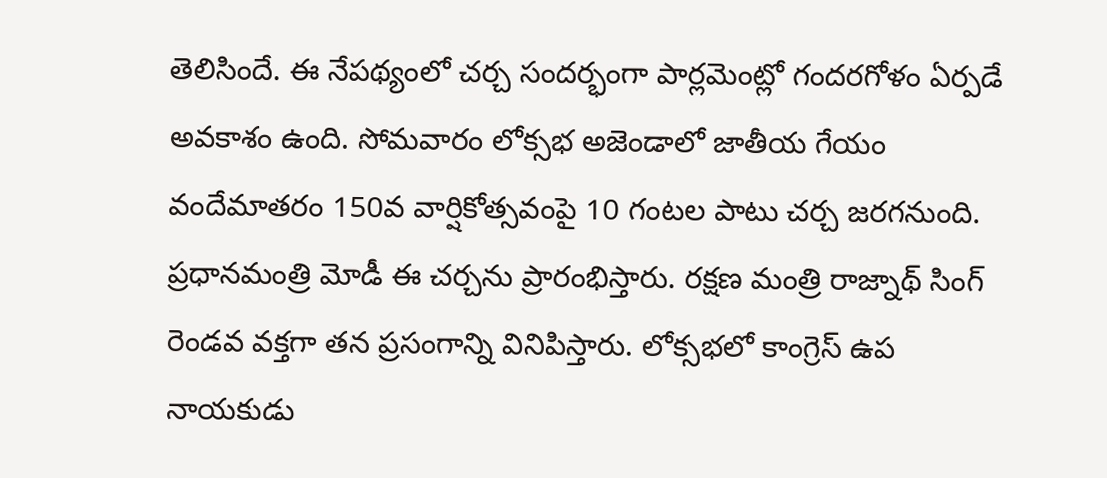తెలిసిందే. ఈ నేపథ్యంలో చర్చ సందర్భంగా పార్లమెంట్లో గందరగోళం ఏర్పడే అవకాశం ఉంది. సోమవారం లోక్సభ అజెండాలో జాతీయ గేయం వందేమాతరం 150వ వార్షికోత్సవంపై 10 గంటల పాటు చర్చ జరగనుంది. ప్రధానమంత్రి మోడీ ఈ చర్చను ప్రారంభిస్తారు. రక్షణ మంత్రి రాజ్నాథ్ సింగ్ రెండవ వక్తగా తన ప్రసంగాన్ని వినిపిస్తారు. లోక్సభలో కాంగ్రెస్ ఉప నాయకుడు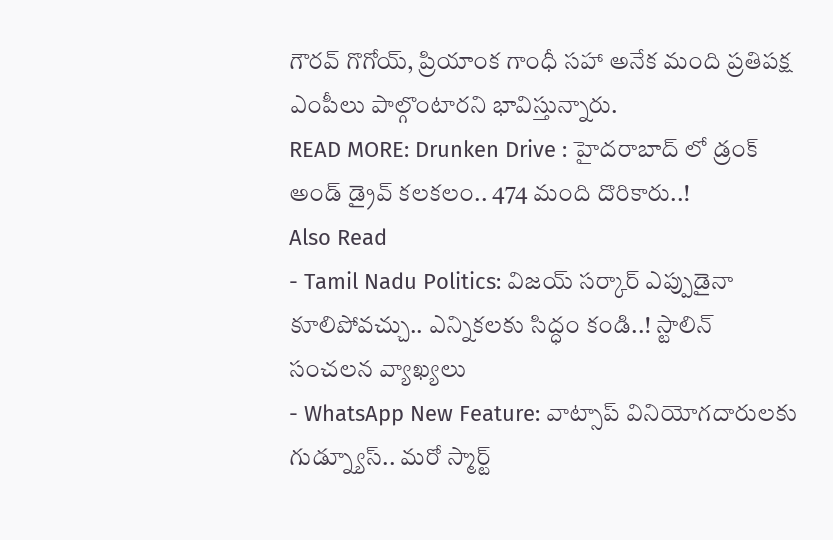గౌరవ్ గొగోయ్, ప్రియాంక గాంధీ సహా అనేక మంది ప్రతిపక్ష ఎంపీలు పాల్గొంటారని భావిస్తున్నారు.
READ MORE: Drunken Drive : హైదరాబాద్ లో డ్రంక్ అండ్ డ్రైవ్ కలకలం.. 474 మంది దొరికారు..!
Also Read
- Tamil Nadu Politics: విజయ్ సర్కార్ ఎప్పుడైనా కూలిపోవచ్చు.. ఎన్నికలకు సిద్ధం కండి..! స్టాలిన్ సంచలన వ్యాఖ్యలు
- WhatsApp New Feature: వాట్సాప్ వినియోగదారులకు గుడ్న్యూస్.. మరో స్మార్ట్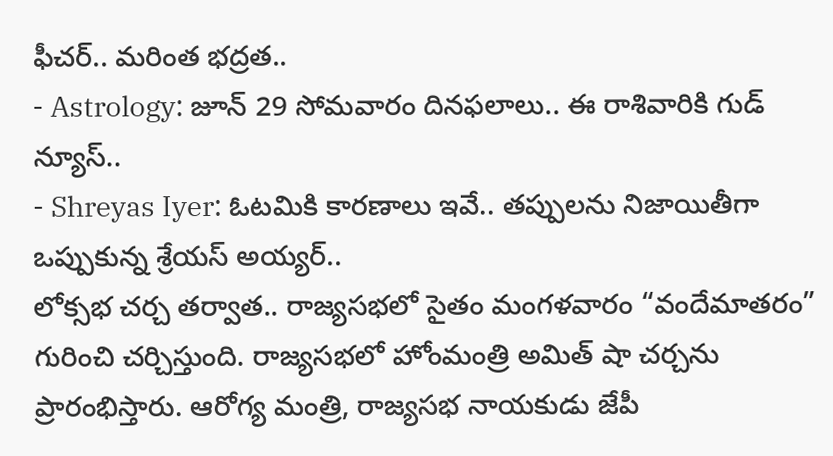ఫీచర్.. మరింత భద్రత..
- Astrology: జూన్ 29 సోమవారం దినఫలాలు.. ఈ రాశివారికి గుడ్ న్యూస్..
- Shreyas Iyer: ఓటమికి కారణాలు ఇవే.. తప్పులను నిజాయితీగా ఒప్పుకున్న శ్రేయస్ అయ్యర్..
లోక్సభ చర్చ తర్వాత.. రాజ్యసభలో సైతం మంగళవారం “వందేమాతరం” గురించి చర్చిస్తుంది. రాజ్యసభలో హోంమంత్రి అమిత్ షా చర్చను ప్రారంభిస్తారు. ఆరోగ్య మంత్రి, రాజ్యసభ నాయకుడు జేపీ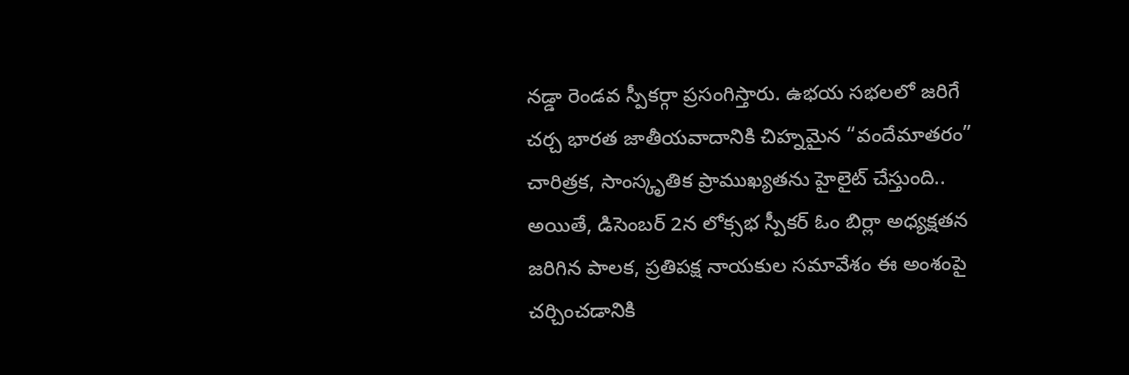నడ్డా రెండవ స్పీకర్గా ప్రసంగిస్తారు. ఉభయ సభలలో జరిగే చర్చ భారత జాతీయవాదానికి చిహ్నమైన “వందేమాతరం” చారిత్రక, సాంస్కృతిక ప్రాముఖ్యతను హైలైట్ చేస్తుంది.. అయితే, డిసెంబర్ 2న లోక్సభ స్పీకర్ ఓం బిర్లా అధ్యక్షతన జరిగిన పాలక, ప్రతిపక్ష నాయకుల సమావేశం ఈ అంశంపై చర్చించడానికి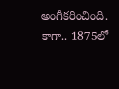అంగీకరించింది. కాగా.. 1875లో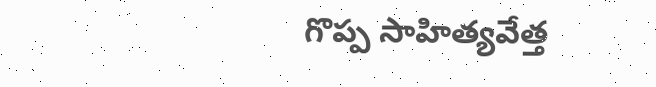గొప్ప సాహిత్యవేత్త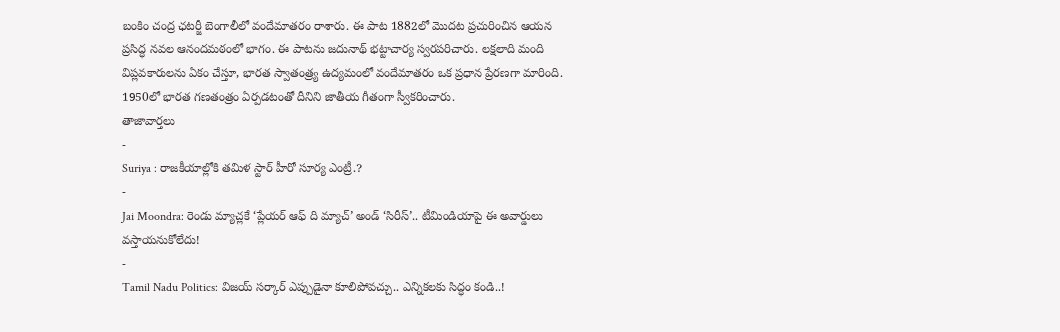బంకిం చంద్ర ఛటర్జీ బెంగాలీలో వందేమాతరం రాశారు. ఈ పాట 1882లో మొదట ప్రచురించిన ఆయన ప్రసిద్ధ నవల ఆనందమఠంలో భాగం. ఈ పాటను జదునాథ్ భట్టాచార్య స్వరపరిచారు. లక్షలాది మంది విప్లవకారులను ఏకం చేస్తూ, భారత స్వాతంత్ర్య ఉద్యమంలో వందేమాతరం ఒక ప్రధాన ప్రేరణగా మారింది. 1950లో భారత గణతంత్రం ఏర్పడటంతో దీనిని జాతీయ గీతంగా స్వీకరించారు.
తాజావార్తలు
-
Suriya : రాజకీయాల్లోకి తమిళ స్టార్ హీరో సూర్య ఎంట్రీ.?
-
Jai Moondra: రెండు మ్యాచ్లకే ‘ప్లేయర్ ఆఫ్ ది మ్యాచ్’ అండ్ ‘సిరీస్’.. టీమిండియాపై ఈ అవార్డులు వస్తాయనుకోలేదు!
-
Tamil Nadu Politics: విజయ్ సర్కార్ ఎప్పుడైనా కూలిపోవచ్చు.. ఎన్నికలకు సిద్ధం కండి..!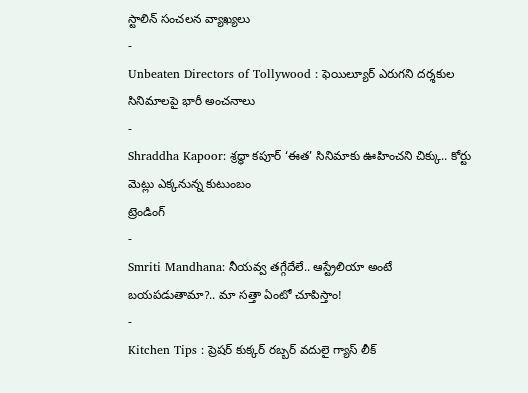స్టాలిన్ సంచలన వ్యాఖ్యలు
-
Unbeaten Directors of Tollywood : ఫెయిల్యూర్ ఎరుగని దర్శకుల సినిమాలపై భారీ అంచనాలు
-
Shraddha Kapoor: శ్రద్ధా కపూర్ ‘ఈత’ సినిమాకు ఊహించని చిక్కు.. కోర్టు మెట్లు ఎక్కనున్న కుటుంబం
ట్రెండింగ్
-
Smriti Mandhana: నీయవ్వ తగ్గేదేలే.. ఆస్ట్రేలియా అంటే బయపడుతామా?.. మా సత్తా ఏంటో చూపిస్తాం!
-
Kitchen Tips : ప్రెషర్ కుక్కర్ రబ్బర్ వదులై గ్యాస్ లీక్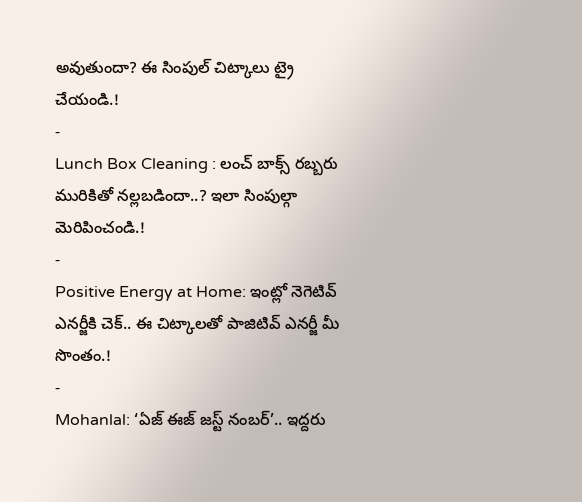అవుతుందా? ఈ సింపుల్ చిట్కాలు ట్రై చేయండి.!
-
Lunch Box Cleaning : లంచ్ బాక్స్ రబ్బరు మురికితో నల్లబడిందా..? ఇలా సింపుల్గా మెరిపించండి.!
-
Positive Energy at Home: ఇంట్లో నెగెటివ్ ఎనర్జీకి చెక్.. ఈ చిట్కాలతో పాజిటివ్ ఎనర్జీ మీ సొంతం.!
-
Mohanlal: ‘ఏజ్ ఈజ్ జస్ట్ నంబర్’.. ఇద్దరు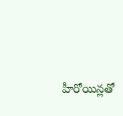హీరోయిన్లతో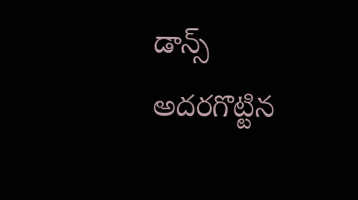డాన్స్ అదరగొట్టిన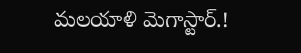మలయాళి మెగాస్టార్.!